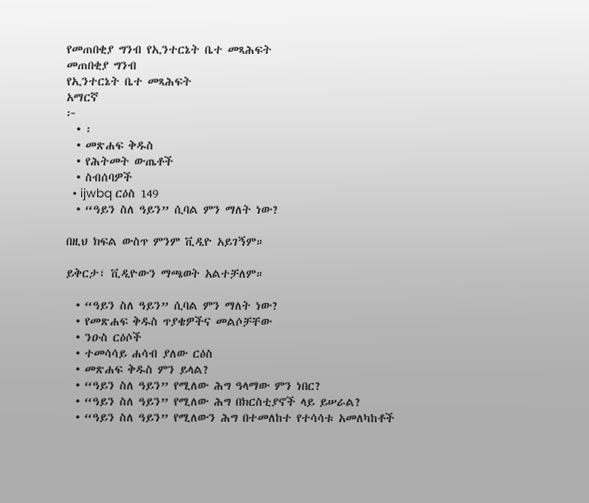የመጠበቂያ ግንብ የኢንተርኔት ቤተ መጻሕፍት
መጠበቂያ ግንብ
የኢንተርኔት ቤተ መጻሕፍት
አማርኛ
፦
  • ፡
  • መጽሐፍ ቅዱስ
  • የሕትመት ውጤቶች
  • ስብሰባዎች
  • ijwbq ርዕስ 149
  • “ዓይን ስለ ዓይን” ሲባል ምን ማለት ነው?

በዚህ ክፍል ውስጥ ምንም ቪዲዮ አይገኝም።

ይቅርታ፣ ቪዲዮውን ማጫወት አልተቻለም።

  • “ዓይን ስለ ዓይን” ሲባል ምን ማለት ነው?
  • የመጽሐፍ ቅዱስ ጥያቄዎችና መልሶቻቸው
  • ንዑስ ርዕሶች
  • ተመሳሳይ ሐሳብ ያለው ርዕስ
  • መጽሐፍ ቅዱስ ምን ይላል?
  • “ዓይን ስለ ዓይን” የሚለው ሕግ ዓላማው ምን ነበር?
  • “ዓይን ስለ ዓይን” የሚለው ሕግ በክርስቲያኖች ላይ ይሠራል?
  • “ዓይን ስለ ዓይን” የሚለውን ሕግ በተመለከተ የተሳሳቱ አመለካከቶች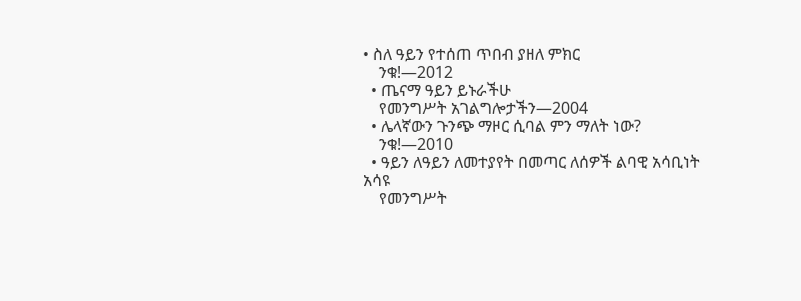• ስለ ዓይን የተሰጠ ጥበብ ያዘለ ምክር
    ንቁ!—2012
  • ጤናማ ዓይን ይኑራችሁ
    የመንግሥት አገልግሎታችን—2004
  • ሌላኛውን ጉንጭ ማዞር ሲባል ምን ማለት ነው?
    ንቁ!—2010
  • ዓይን ለዓይን ለመተያየት በመጣር ለሰዎች ልባዊ አሳቢነት አሳዩ
    የመንግሥት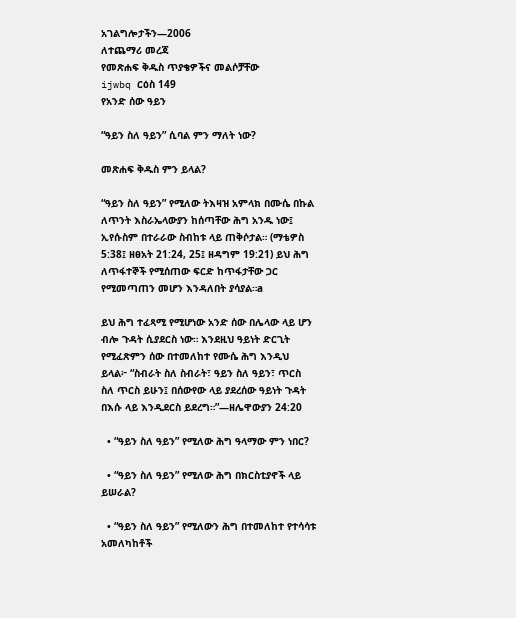አገልግሎታችን—2006
ለተጨማሪ መረጃ
የመጽሐፍ ቅዱስ ጥያቄዎችና መልሶቻቸው
ijwbq ርዕስ 149
የአንድ ሰው ዓይን

“ዓይን ስለ ዓይን” ሲባል ምን ማለት ነው?

መጽሐፍ ቅዱስ ምን ይላል?

“ዓይን ስለ ዓይን” የሚለው ትእዛዝ አምላክ በሙሴ በኩል ለጥንት እስራኤላውያን ከሰጣቸው ሕግ አንዱ ነው፤ ኢየሱስም በተራራው ስብከቱ ላይ ጠቅሶታል። (ማቴዎስ 5:38፤ ዘፀአት 21:24, 25፤ ዘዳግም 19:21) ይህ ሕግ ለጥፋተኞች የሚሰጠው ፍርድ ከጥፋታቸው ጋር የሚመጣጠን መሆን እንዳለበት ያሳያል።a

ይህ ሕግ ተፈጻሚ የሚሆነው አንድ ሰው በሌላው ላይ ሆን ብሎ ጉዳት ሲያደርስ ነው። እንደዚህ ዓይነት ድርጊት የሚፈጽምን ሰው በተመለከተ የሙሴ ሕግ እንዲህ ይላል፦ “ስብራት ስለ ስብራት፣ ዓይን ስለ ዓይን፣ ጥርስ ስለ ጥርስ ይሁን፤ በሰውየው ላይ ያደረሰው ዓይነት ጉዳት በእሱ ላይ እንዲደርስ ይደረግ።”—ዘሌዋውያን 24:20

  • “ዓይን ስለ ዓይን” የሚለው ሕግ ዓላማው ምን ነበር?

  • “ዓይን ስለ ዓይን” የሚለው ሕግ በክርስቲያኖች ላይ ይሠራል?

  • “ዓይን ስለ ዓይን” የሚለውን ሕግ በተመለከተ የተሳሳቱ አመለካከቶች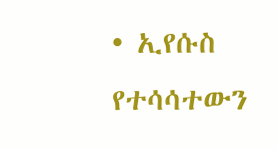• ኢየሱስ የተሳሳተውን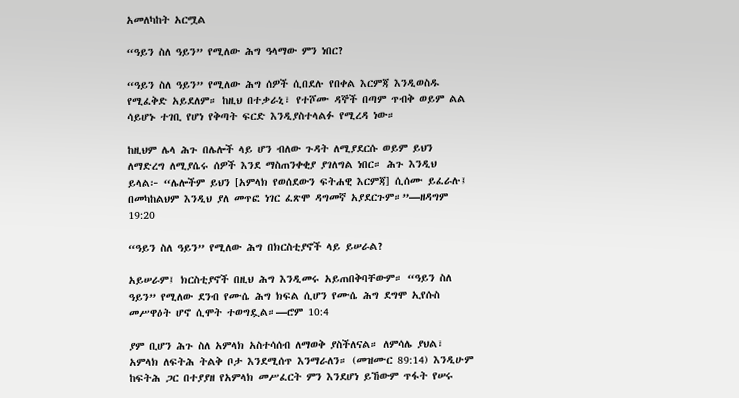አመለካከት አርሟል

“ዓይን ስለ ዓይን” የሚለው ሕግ ዓላማው ምን ነበር?

“ዓይን ስለ ዓይን” የሚለው ሕግ ሰዎች ሲበደሉ የበቀል እርምጃ እንዲወስዱ የሚፈቅድ አይደለም። ከዚህ በተቃራኒ፣ የተሾሙ ዳኞች በጣም ጥብቅ ወይም ልል ሳይሆኑ ተገቢ የሆነ የቅጣት ፍርድ እንዲያስተላልፉ የሚረዳ ነው።

ከዚህም ሌላ ሕጉ በሌሎች ላይ ሆን ብለው ጉዳት ለሚያደርሱ ወይም ይህን ለማድረግ ለሚያሴሩ ሰዎች እንደ ማስጠንቀቂያ ያገለግል ነበር። ሕጉ እንዲህ ይላል፦ “ሌሎችም ይህን [አምላክ የወሰደውን ፍትሐዊ እርምጃ] ሲሰሙ ይፈራሉ፤ በመካከልህም እንዲህ ያለ መጥፎ ነገር ፈጽሞ ዳግመኛ አያደርጉም።”—ዘዳግም 19:20

“ዓይን ስለ ዓይን” የሚለው ሕግ በክርስቲያኖች ላይ ይሠራል?

አይሠራም፤ ክርስቲያኖች በዚህ ሕግ እንዲመሩ አይጠበቅባቸውም። “ዓይን ስለ ዓይን” የሚለው ደንብ የሙሴ ሕግ ክፍል ሲሆን የሙሴ ሕግ ደግሞ ኢየሱስ መሥዋዕት ሆኖ ሲሞት ተወግዷል።—ሮም 10:4

ያም ቢሆን ሕጉ ስለ አምላክ አስተሳሰብ ለማወቅ ያስችለናል። ለምሳሌ ያህል፣ አምላክ ለፍትሕ ትልቅ ቦታ እንደሚሰጥ እንማራለን። (መዝሙር 89:14) እንዲሁም ከፍትሕ ጋር በተያያዘ የአምላክ መሥፈርት ምን እንደሆነ ይኸውም ጥፋት የሠሩ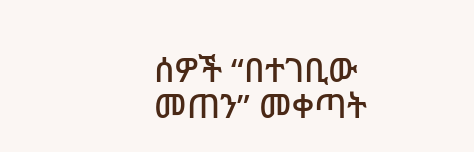ሰዎች “በተገቢው መጠን” መቀጣት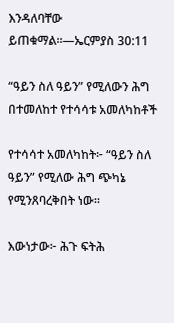እንዳለባቸው ይጠቁማል።—ኤርምያስ 30:11

“ዓይን ስለ ዓይን” የሚለውን ሕግ በተመለከተ የተሳሳቱ አመለካከቶች

የተሳሳተ አመለካከት፦ “ዓይን ስለ ዓይን” የሚለው ሕግ ጭካኔ የሚንጸባረቅበት ነው።

እውነታው፦ ሕጉ ፍትሕ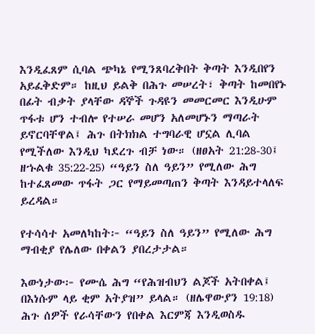እንዲፈጸም ሲባል ጭካኔ የሚንጸባረቅበት ቅጣት እንዲበየን አይፈቅድም። ከዚህ ይልቅ በሕጉ መሠረት፣ ቅጣት ከመበየኑ በፊት ብቃት ያላቸው ዳኞች ጉዳዩን መመርመር እንዲሁም ጥፋቱ ሆን ተብሎ የተሠራ መሆን አለመሆኑን ማጣራት ይኖርባቸዋል፤ ሕጉ በትክክል ተግባራዊ ሆኗል ሊባል የሚችለው እንዲህ ካደረጉ ብቻ ነው። (ዘፀአት 21:28-30፤ ዘኁልቁ 35:22-25) “ዓይን ስለ ዓይን” የሚለው ሕግ ከተፈጸመው ጥፋት ጋር የማይመጣጠን ቅጣት እንዳይተላለፍ ይረዳል።

የተሳሳተ አመለካከት፦ “ዓይን ስለ ዓይን” የሚለው ሕግ ማብቂያ የሌለው በቀልን ያበረታታል።

እውነታው፦ የሙሴ ሕግ “የሕዝብህን ልጆች አትበቀል፤ በእነሱም ላይ ቂም አትያዝ” ይላል። (ዘሌዋውያን 19:18) ሕጉ ሰዎች የራሳቸውን የበቀል እርምጃ እንዲወስዱ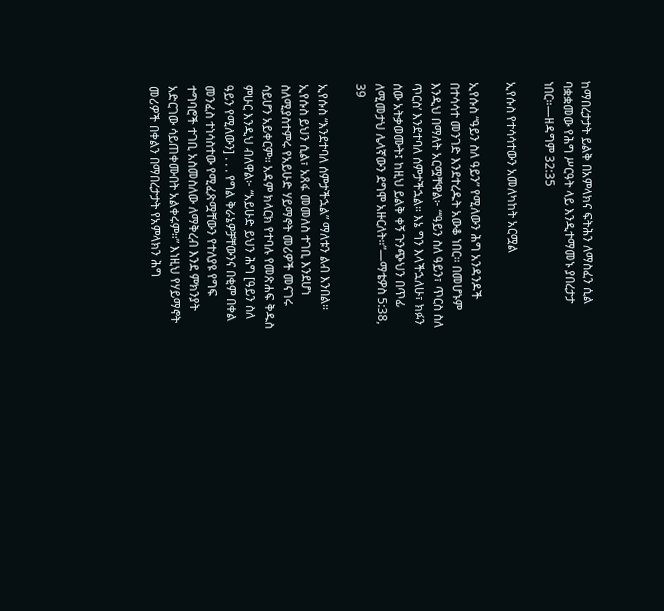ከማበረታታት ይልቅ በአምላክና ፍትሕን ለማስፈን ሲል ባቋቋመው የሕግ ሥርዓት ላይ እንዲተማመኑ ያበረታታ ነበር።—ዘዳግም 32:35

ኢየሱስ የተሳሳተውን አመለካከት አርሟል

ኢየሱስ “ዓይን ስለ ዓይን” የሚለውን ሕግ አንዳንዶች በተሳሳተ መንገድ እንደተረዱት አውቆ ነበር። በመሆኑም እንዲህ በማለት አርሟቸዋል፦ “‘ዓይን ስለ ዓይን፣ ጥርስ ስለ ጥርስ’ እንደተባለ ሰምታችኋል። እኔ ግን እላችኋለሁ፣ ክፉን ሰው አትቃወሙት፤ ከዚህ ይልቅ ቀኝ ጉንጭህን በጥፊ ለሚመታህ ሌላኛውን ደግሞ አዙርለት።”—ማቴዎስ 5:38, 39

ኢየሱስ “እንደተባለ ሰምታችኋል” ማለቱን ልብ እንበል። ኢየሱስ ይህን ሲል፣ አጸፋ መመለስ ተገቢ እንደሆነ ስለሚያስተምሩ የአይሁድ ሃይማኖት መሪዎች መናገሩ ሳይሆን አይቀርም። አዳም ክላርክ የተባሉ የመጽሐፍ ቅዱስ ምሁር እንዲህ ብለዋል፦ “አይሁድ ይህን ሕግ [ዓይን ስለ ዓይን የሚለውን] . . . የግል ቅራኔዎቻቸውንና በቂም በቀል መንፈስ ተነሳስተው የሚፈጽሟቸውን የተለያዩ የግፍ ተግባሮች ተገቢ አስመስለው ለማቅረብ እንደ ምክንያት አድርገው ሳይጠቀሙበት አልቀሩም።” እነዚህ የሃይማኖት መሪዎች በቀልን በማበረታታት የአምላክን ሕግ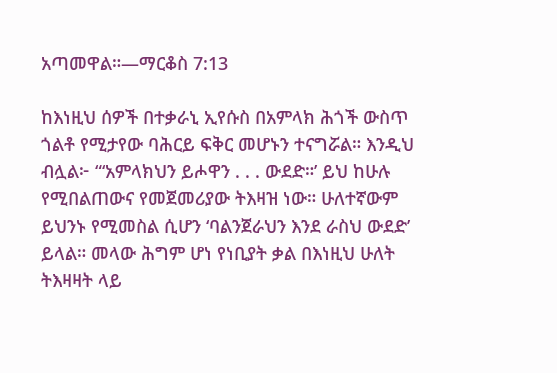አጣመዋል።—ማርቆስ 7:13

ከእነዚህ ሰዎች በተቃራኒ ኢየሱስ በአምላክ ሕጎች ውስጥ ጎልቶ የሚታየው ባሕርይ ፍቅር መሆኑን ተናግሯል። እንዲህ ብሏል፦ “‘አምላክህን ይሖዋን . . . ውደድ።’ ይህ ከሁሉ የሚበልጠውና የመጀመሪያው ትእዛዝ ነው። ሁለተኛውም ይህንኑ የሚመስል ሲሆን ‘ባልንጀራህን እንደ ራስህ ውደድ’ ይላል። መላው ሕግም ሆነ የነቢያት ቃል በእነዚህ ሁለት ትእዛዛት ላይ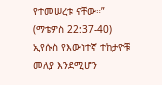የተመሠረቱ ናቸው።” (ማቴዎስ 22:37-40) ኢየሱስ የእውነተኛ ተከታዮቹ መለያ እንደሚሆን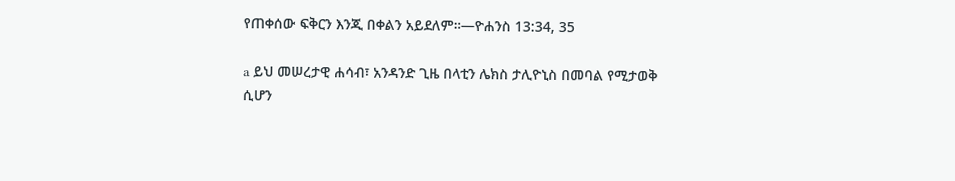የጠቀሰው ፍቅርን እንጂ በቀልን አይደለም።—ዮሐንስ 13:34, 35

a ይህ መሠረታዊ ሐሳብ፣ አንዳንድ ጊዜ በላቲን ሌክስ ታሊዮኒስ በመባል የሚታወቅ ሲሆን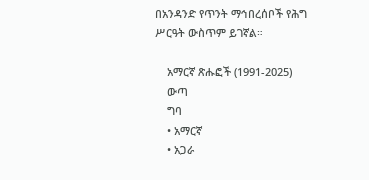በአንዳንድ የጥንት ማኅበረሰቦች የሕግ ሥርዓት ውስጥም ይገኛል።

    አማርኛ ጽሑፎች (1991-2025)
    ውጣ
    ግባ
    • አማርኛ
    • አጋራ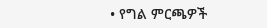• የግል ምርጫዎች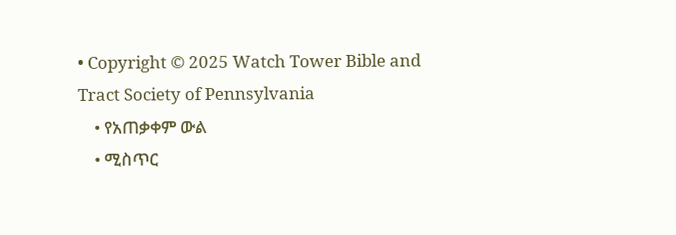• Copyright © 2025 Watch Tower Bible and Tract Society of Pennsylvania
    • የአጠቃቀም ውል
    • ሚስጥር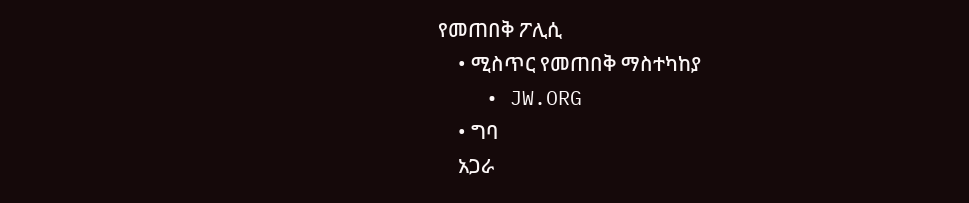የመጠበቅ ፖሊሲ
    • ሚስጥር የመጠበቅ ማስተካከያ
    • JW.ORG
    • ግባ
    አጋራ